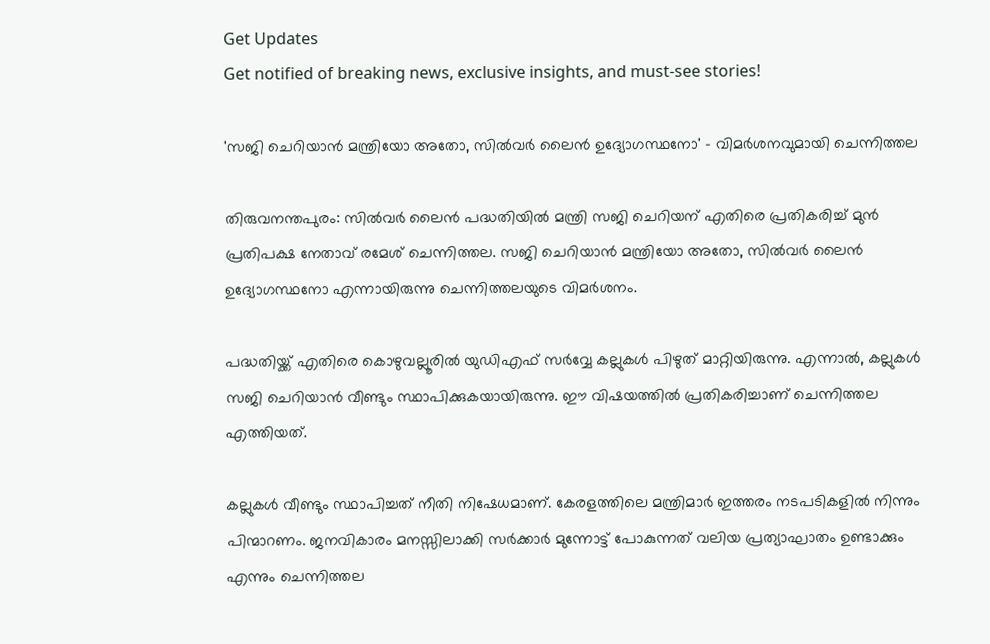Get Updates
Get notified of breaking news, exclusive insights, and must-see stories!

'സജി ചെറിയാൻ മന്ത്രിയോ അതോ, സിൽവർ ലൈൻ ഉദ്യോഗസ്ഥനോ' - വിമർശനവുമായി ചെന്നിത്തല

തിരുവനന്തപുരം: സിൽവർ ലൈൻ പദ്ധതിയിൽ മന്ത്രി സജി ചെറിയന് എതിരെ പ്രതികരിച്ച് മുൻ പ്രതിപക്ഷ നേതാവ് രമേശ് ചെന്നിത്തല. സജി ചെറിയാൻ മന്ത്രിയോ അതോ, സിൽവർ ലൈൻ ഉദ്യോഗസ്ഥനോ എന്നായിരുന്നു ചെന്നിത്തലയുടെ വിമർശനം.

പദ്ധതിയ്ക്ക് എതിരെ കൊഴുവല്ലൂരിൽ യുഡിഎഫ് സർവ്വേ കല്ലുകൾ പിഴുത് മാറ്റിയിരുന്നു. എന്നാൽ, കല്ലുകൾ സജി ചെറിയാൻ വീണ്ടും സ്ഥാപിക്കുകയായിരുന്നു. ഈ വിഷയത്തിൽ പ്രതികരിച്ചാണ് ചെന്നിത്തല എത്തിയത്.

കല്ലുകൾ വീണ്ടും സ്ഥാപിച്ചത് നീതി നിഷേധമാണ്. കേരളത്തിലെ മന്ത്രിമാർ ഇത്തരം നടപടികളിൽ നിന്നും പിന്മാറണം. ജനവികാരം മനസ്സിലാക്കി സർക്കാർ മുന്നോട്ട് പോകുന്നത് വലിയ പ്രത്യാഘാതം ഉണ്ടാക്കും എന്നും ചെന്നിത്തല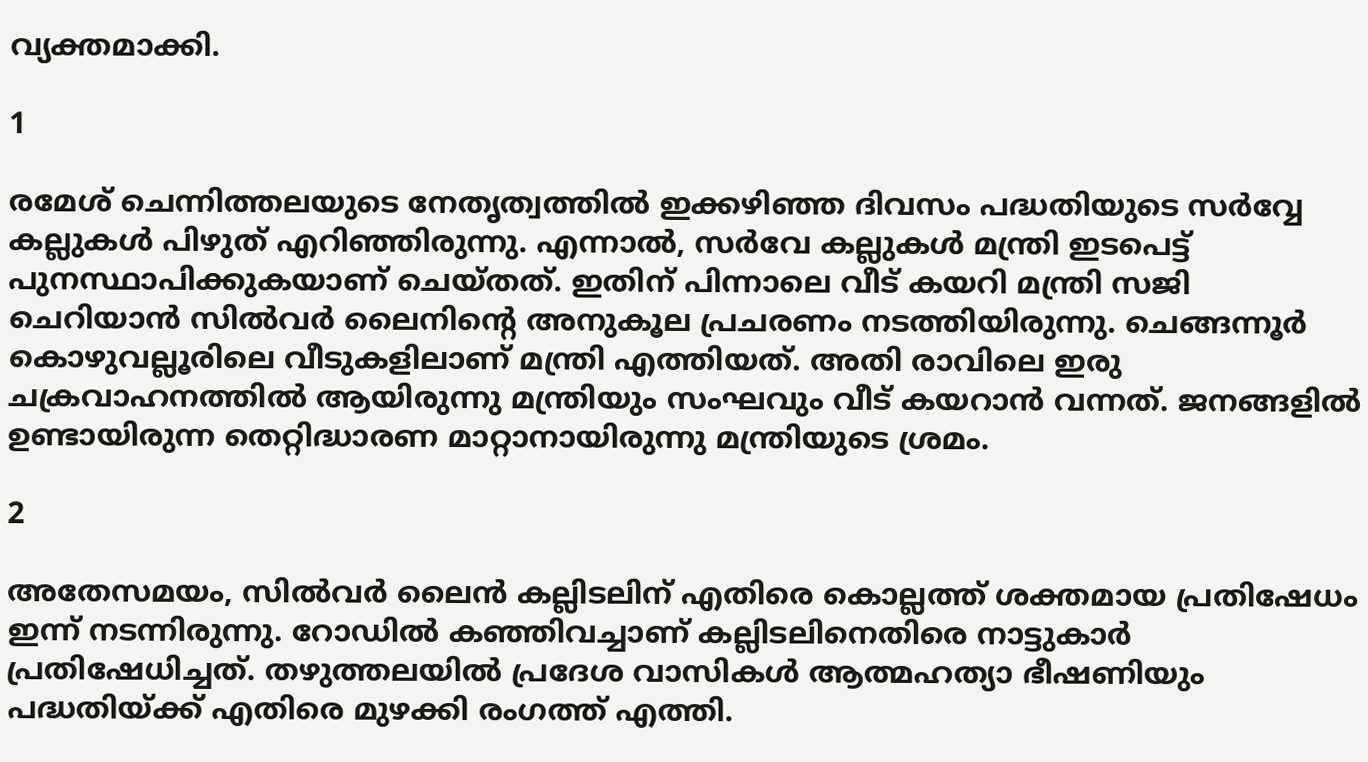വ്യക്തമാക്കി.

1

രമേശ് ചെന്നിത്തലയുടെ നേതൃത്വത്തില്‍ ഇക്കഴിഞ്ഞ ദിവസം പദ്ധതിയുടെ സർവ്വേ കല്ലുകൾ പിഴുത് എറിഞ്ഞിരുന്നു. എന്നാൽ, സര്‍വേ കല്ലുകള്‍ മന്ത്രി ഇടപെട്ട് പുനസ്ഥാപിക്കുകയാണ് ചെയ്തത്. ഇതിന് പിന്നാലെ വീട് കയറി മന്ത്രി സജി ചെറിയാന്‍ സില്‍വര്‍ ലൈനിന്റെ അനുകൂല പ്രചരണം നടത്തിയിരുന്നു. ചെങ്ങന്നൂര്‍ കൊഴുവല്ലൂരിലെ വീടുകളിലാണ് മന്ത്രി എത്തിയത്. അതി രാവിലെ ഇരു ചക്രവാഹനത്തിൽ ആയിരുന്നു മന്ത്രിയും സംഘവും വീട് കയറാന്‍ വന്നത്. ജനങ്ങളില്‍ ഉണ്ടായിരുന്ന തെറ്റിദ്ധാരണ മാറ്റാനായിരുന്നു മന്ത്രിയുടെ ശ്രമം.

2

അതേസമയം, സിൽവർ ലൈൻ കല്ലിടലിന് എതിരെ കൊല്ലത്ത് ശക്തമായ പ്രതിഷേധം ഇന്ന് നടന്നിരുന്നു. റോഡിൽ കഞ്ഞിവച്ചാണ് കല്ലിടലിനെതിരെ നാട്ടുകാർ പ്രതിഷേധിച്ചത്. തഴുത്തലയിൽ പ്രദേശ വാസികൾ ആത്മഹത്യാ ഭീഷണിയും പദ്ധതിയ്ക്ക് എതിരെ മുഴക്കി രംഗത്ത് എത്തി.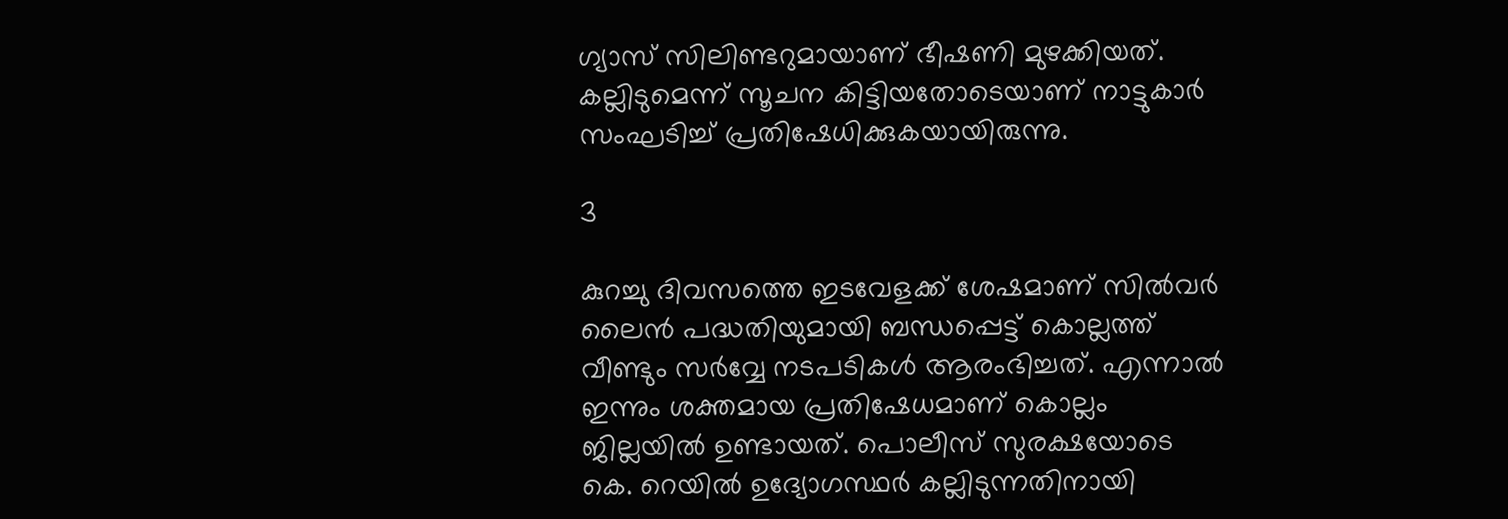ഗ്യാസ് സിലിണ്ടറുമായാണ് ഭീഷണി മുഴക്കിയത്. കല്ലിടുമെന്ന് സൂചന കിട്ടിയതോടെയാണ് നാട്ടുകാർ സംഘടിച്ച് പ്രതിഷേധിക്കുകയായിരുന്നു.

3

കുറച്ചു ദിവസത്തെ ഇടവേളക്ക് ശേഷമാണ് സിൽവർ ലൈൻ പദ്ധതിയുമായി ബന്ധപ്പെട്ട് കൊല്ലത്ത് വീണ്ടും സർവ്വേ നടപടികൾ ആരംഭിച്ചത്. എന്നാൽ ഇന്നും ശക്തമായ പ്രതിഷേധമാണ് കൊല്ലം ജില്ലയിൽ ഉണ്ടായത്. പൊലീസ് സുരക്ഷയോടെ കെ. റെയിൽ ഉദ്യോഗസ്ഥർ കല്ലിടുന്നതിനായി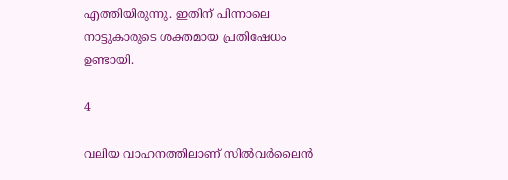എത്തിയിരുന്നു. ഇതിന് പിന്നാലെ നാട്ടുകാരുടെ ശക്തമായ പ്രതിഷേധം ഉണ്ടായി.

4

വലിയ വാഹനത്തിലാണ് സിൽവർലൈൻ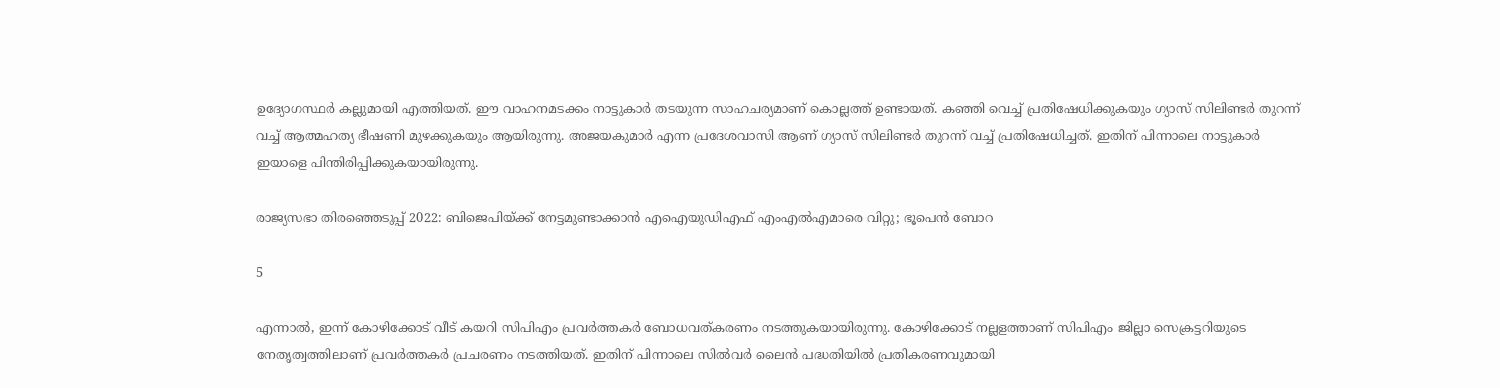ഉദ്യോഗസ്ഥർ കല്ലുമായി എത്തിയത്. ഈ വാഹനമടക്കം നാട്ടുകാർ തടയുന്ന സാഹചര്യമാണ് കൊല്ലത്ത് ഉണ്ടായത്. കഞ്ഞി വെച്ച് പ്രതിഷേധിക്കുകയും ഗ്യാസ് സിലിണ്ടർ തുറന്ന് വച്ച് ആത്മഹത്യ ഭീഷണി മുഴക്കുകയും ആയിരുന്നു. അജയകുമാർ എന്ന പ്രദേശവാസി ആണ് ഗ്യാസ് സിലിണ്ടർ തുറന്ന് വച്ച് പ്രതിഷേധിച്ചത്. ഇതിന് പിന്നാലെ നാട്ടുകാർ ഇയാളെ പിന്തിരിപ്പിക്കുകയായിരുന്നു.

രാജ്യസഭാ തിരഞ്ഞെടുപ്പ് 2022: ബിജെപിയ്ക്ക് നേട്ടമുണ്ടാക്കാൻ എഐയുഡിഎഫ് എംഎൽഎമാരെ വിറ്റു; ഭൂപെൻ ബോറ

5

എന്നാൽ, ഇന്ന് കോഴിക്കോട് വീട് കയറി സിപിഎം പ്രവർത്തകർ ബോധവത്കരണം നടത്തുകയായിരുന്നു. കോഴിക്കോട് നല്ലളത്താണ് സിപിഎം ജില്ലാ സെക്രട്ടറിയുടെ നേതൃത്വത്തിലാണ് പ്രവർത്തകർ പ്രചരണം നടത്തിയത്. ഇതിന് പിന്നാലെ സിൽവർ ലൈൻ പദ്ധതിയിൽ പ്രതികരണവുമായി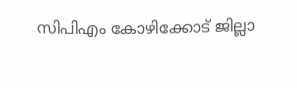സിപിഎം കോഴിക്കോട് ജില്ലാ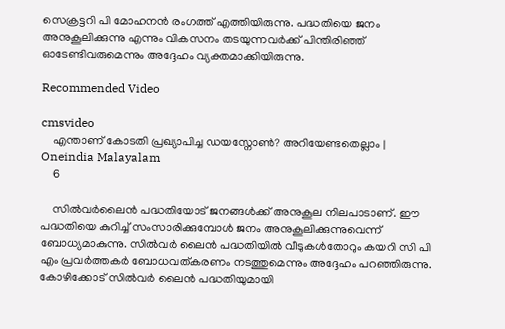സെക്രട്ടറി പി മോഹനൻ രംഗത്ത് എത്തിയിരുന്നു. പദ്ധതിയെ ജനം അനുകൂലിക്കുന്നു എന്നും വികസനം തടയുന്നവർക്ക് പിന്തിരിഞ്ഞ് ഓടേണ്ടിവരുമെന്നും അദ്ദേഹം വ്യക്തമാക്കിയിരുന്നു.

Recommended Video

cmsvideo
    എന്താണ് കോടതി പ്രഖ്യാപിച്ച ഡയസ്നോണ്‍? അറിയേണ്ടതെല്ലാം | Oneindia Malayalam
    6

    സിൽവർലൈൻ പദ്ധതിയോട് ജനങ്ങൾക്ക് അനുകൂല നിലപാടാണ്. ഈ പദ്ധതിയെ കുറിച്ച് സംസാരിക്കുമ്പോൾ ജനം അനുകൂലിക്കുന്നുവെന്ന് ബോധ്യമാകുന്നു. സിൽവർ ലൈൻ പദ്ധതിയിൽ വീടുകൾതോറും കയറി സി പി എം പ്രവർത്തകർ ബോധവത്കരണം നടത്തുമെന്നും അദ്ദേഹം പറഞ്ഞിരുന്നു. കോഴിക്കോട് സിൽവർ ലൈൻ പദ്ധതിയുമായി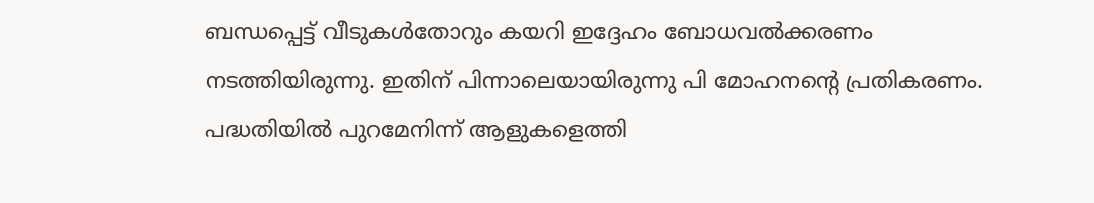ബന്ധപ്പെട്ട് വീടുകൾതോറും കയറി ഇദ്ദേഹം ബോധവൽക്കരണം നടത്തിയിരുന്നു. ഇതിന് പിന്നാലെയായിരുന്നു പി മോഹനന്റെ പ്രതികരണം. പദ്ധതിയിൽ പുറമേനിന്ന് ആളുകളെത്തി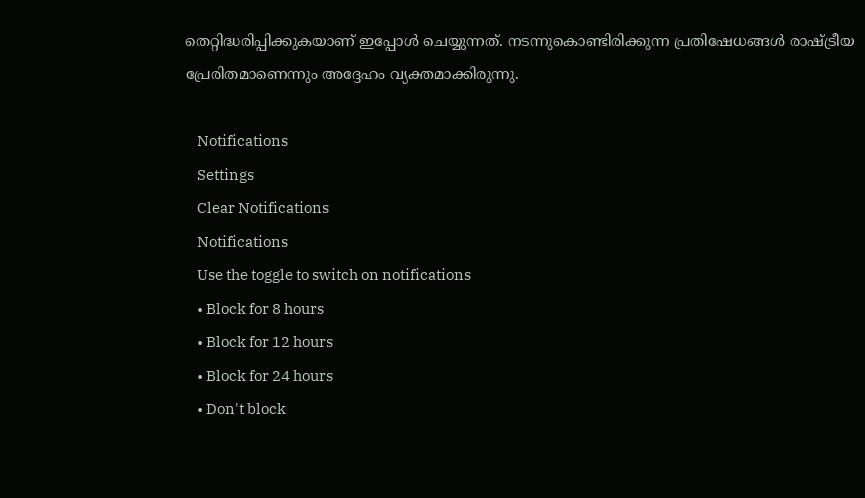തെറ്റിദ്ധരിപ്പിക്കുകയാണ് ഇപ്പോൾ ചെയ്യുന്നത്. നടന്നുകൊണ്ടിരിക്കുന്ന പ്രതിഷേധങ്ങൾ രാഷ്ട്രീയ പ്രേരിതമാണെന്നും അദ്ദേഹം വ്യക്തമാക്കിരുന്നു.

    Notifications
    Settings
    Clear Notifications
    Notifications
    Use the toggle to switch on notifications
    • Block for 8 hours
    • Block for 12 hours
    • Block for 24 hours
    • Don't block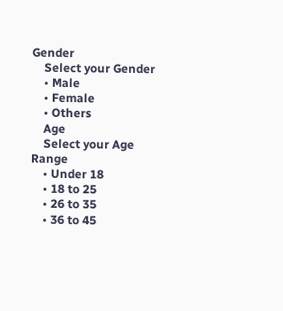Gender
    Select your Gender
    • Male
    • Female
    • Others
    Age
    Select your Age Range
    • Under 18
    • 18 to 25
    • 26 to 35
    • 36 to 45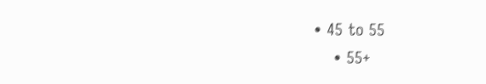• 45 to 55
    • 55+